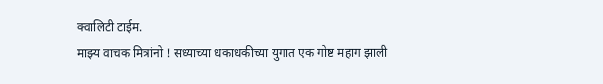क्वालिटी टाईम.
माझ्य वाचक मित्रांनो ! सध्याच्या धकाधकीच्या युगात एक गोष्ट महाग झाली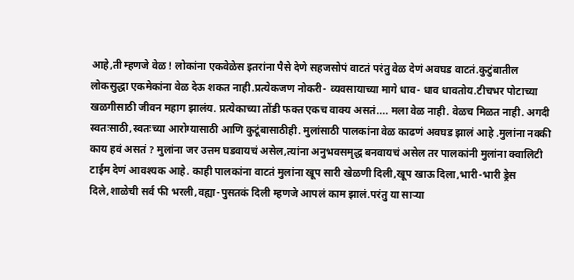आहे,ती म्हणजे वेळ ! लोकांना एकवेळेस इतरांना पैसे देणे सहजसोपं वाटतं परंतु वेळ देणं अवघड वाटतं.कुटुंबातील लोकसुद्धा एकमेकांना वेळ देऊ शकत नाही.प्रत्येकजण नोकरी- व्यवसायाच्या मागे धाव- धाव धावतोय.टीचभर पोटाच्या खळगीसाठी जीवन महाग झालंय. प्रत्येकाच्या तोंडी फक्त एकच वाक्य असतं.... मला वेळ नाही. वेळच मिळत नाही. अगदी स्वतःसाठी,स्वतःच्या आरोग्यासाठी आणि कुटूंबासाठीही. मुलांसाठी पालकांना वेळ काढणं अवघड झालं आहे .मुलांना नक्की काय हवं असतं ? मुलांना जर उत्तम घडवायचं असेल,त्यांना अनुभवसमृद्ध बनवायचं असेल तर पालकांनी मुलांना क्वालिटी टाईम देणं आवश्यक आहे. काही पालकांना वाटतं मुलांना खूप सारी खेळणी दिली,खूप खाऊ दिला,भारी-भारी ड्रेस दिले,शाळेची सर्व फी भरली,वह्या-पुसतकं दिली म्हणजे आपलं काम झालं.परंतु या साऱ्या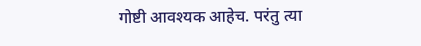गोष्टी आवश्यक आहेच. परंतु त्या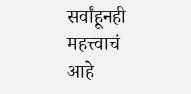सर्वांहूनही महत्त्वाचं आहे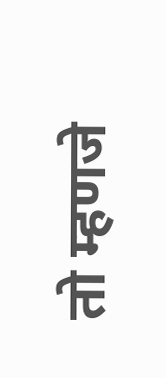तो म्हणजे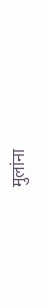मुलांना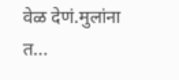वेळ देणं.मुलांना त...